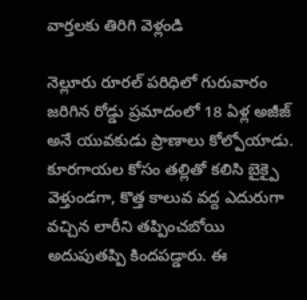వార్తలకు తిరిగి వెళ్లండి

నెల్లూరు రూరల్ పరిధిలో గురువారం జరిగిన రోడ్డు ప్రమాదంలో 18 ఏళ్ల అజీజ్ అనే యువకుడు ప్రాణాలు కోల్పోయాడు. కూరగాయల కోసం తల్లితో కలిసి బైక్పై వెళ్తుండగా, కొత్త కాలువ వద్ద ఎదురుగా వచ్చిన లారీని తప్పించబోయి అదుపుతప్పి కిందపడ్డారు. ఈ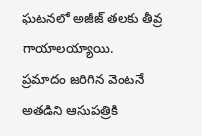ఘటనలో అజీజ్ తలకు తీవ్ర గాయాలయ్యాయి.
ప్రమాదం జరిగిన వెంటనే అతడిని ఆసుపత్రికి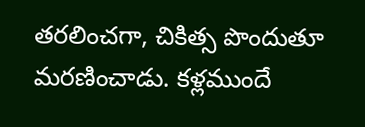తరలించగా, చికిత్స పొందుతూ మరణించాడు. కళ్లముందే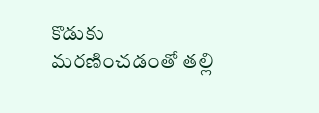కొడుకు మరణించడంతో తల్లి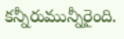కన్నీరుమున్నీరైంది.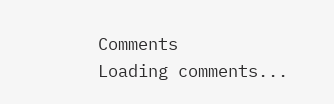Comments
Loading comments...